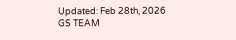Updated: Feb 28th, 2026
GS TEAM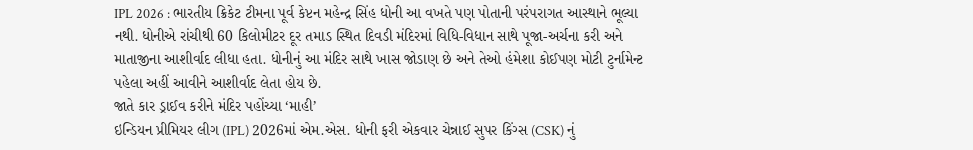IPL 2026 : ભારતીય ક્રિકેટ ટીમના પૂર્વ કેપ્ટન મહેન્દ્ર સિંહ ધોની આ વખતે પણ પોતાની પરંપરાગત આસ્થાને ભૂલ્યા નથી. ધોનીએ રાંચીથી 60 કિલોમીટર દૂર તમાડ સ્થિત દિવડી મંદિરમાં વિધિ-વિધાન સાથે પૂજા-અર્ચના કરી અને માતાજીના આશીર્વાદ લીધા હતા. ધોનીનું આ મંદિર સાથે ખાસ જોડાણ છે અને તેઓ હંમેશા કોઈપણ મોટી ટુર્નામેન્ટ પહેલા અહીં આવીને આશીર્વાદ લેતા હોય છે.
જાતે કાર ડ્રાઈવ કરીને મંદિર પહોંચ્યા ‘માહી’
ઇન્ડિયન પ્રીમિયર લીગ (IPL) 2026માં એમ.એસ. ધોની ફરી એકવાર ચેન્નાઈ સુપર કિંગ્સ (CSK) નું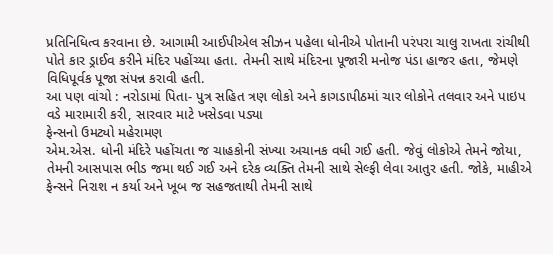પ્રતિનિધિત્વ કરવાના છે. આગામી આઈપીએલ સીઝન પહેલા ધોનીએ પોતાની પરંપરા ચાલુ રાખતા રાંચીથી પોતે કાર ડ્રાઈવ કરીને મંદિર પહોંચ્યા હતા. તેમની સાથે મંદિરના પૂજારી મનોજ પંડા હાજર હતા, જેમણે વિધિપૂર્વક પૂજા સંપન્ન કરાવી હતી.
આ પણ વાંચો : નરોડામાં પિતા- પુત્ર સહિત ત્રણ લોકો અને કાગડાપીઠમાં ચાર લોકોને તલવાર અને પાઇપ વડે મારામારી કરી, સારવાર માટે ખસેડવા પડ્યા
ફેન્સનો ઉમટ્યો મહેરામણ
એમ.એસ. ધોની મંદિરે પહોંચતા જ ચાહકોની સંખ્યા અચાનક વધી ગઈ હતી. જેવું લોકોએ તેમને જોયા, તેમની આસપાસ ભીડ જમા થઈ ગઈ અને દરેક વ્યક્તિ તેમની સાથે સેલ્ફી લેવા આતુર હતી. જોકે, માહીએ ફેન્સને નિરાશ ન કર્યા અને ખૂબ જ સહજતાથી તેમની સાથે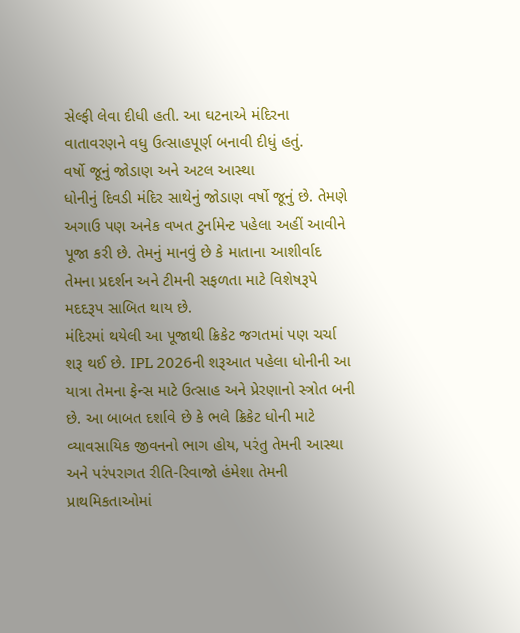સેલ્ફી લેવા દીધી હતી. આ ઘટનાએ મંદિરના વાતાવરણને વધુ ઉત્સાહપૂર્ણ બનાવી દીધું હતું.
વર્ષો જૂનું જોડાણ અને અટલ આસ્થા
ધોનીનું દિવડી મંદિર સાથેનું જોડાણ વર્ષો જૂનું છે. તેમણે અગાઉ પણ અનેક વખત ટુર્નામેન્ટ પહેલા અહીં આવીને પૂજા કરી છે. તેમનું માનવું છે કે માતાના આશીર્વાદ તેમના પ્રદર્શન અને ટીમની સફળતા માટે વિશેષરૂપે મદદરૂપ સાબિત થાય છે.
મંદિરમાં થયેલી આ પૂજાથી ક્રિકેટ જગતમાં પણ ચર્ચા શરૂ થઈ છે. IPL 2026ની શરૂઆત પહેલા ધોનીની આ યાત્રા તેમના ફેન્સ માટે ઉત્સાહ અને પ્રેરણાનો સ્ત્રોત બની છે. આ બાબત દર્શાવે છે કે ભલે ક્રિકેટ ધોની માટે વ્યાવસાયિક જીવનનો ભાગ હોય, પરંતુ તેમની આસ્થા અને પરંપરાગત રીતિ-રિવાજો હંમેશા તેમની પ્રાથમિકતાઓમાં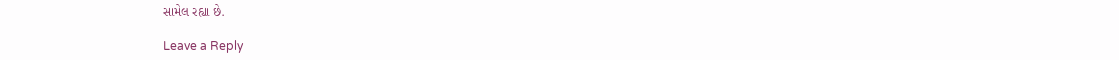સામેલ રહ્યા છે.

Leave a Reply